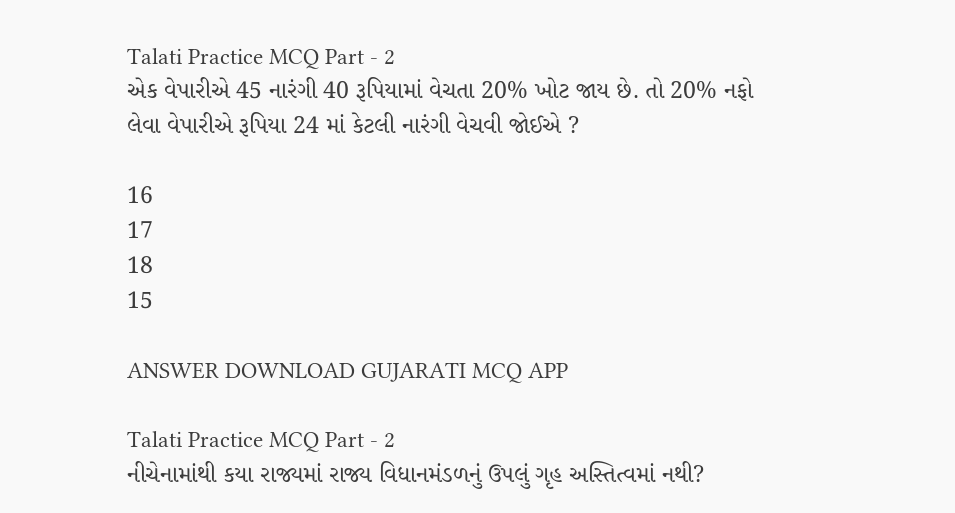Talati Practice MCQ Part - 2
એક વેપારીએ 45 નારંગી 40 રૂપિયામાં વેચતા 20% ખોટ જાય છે. તો 20% નફો લેવા વેપારીએ રૂપિયા 24 માં કેટલી નારંગી વેચવી જોઈએ ?

16
17
18
15

ANSWER DOWNLOAD GUJARATI MCQ APP

Talati Practice MCQ Part - 2
નીચેનામાંથી કયા રાજ્યમાં રાજ્ય વિધાનમંડળનું ઉપલું ગૃહ અસ્તિત્વમાં નથી?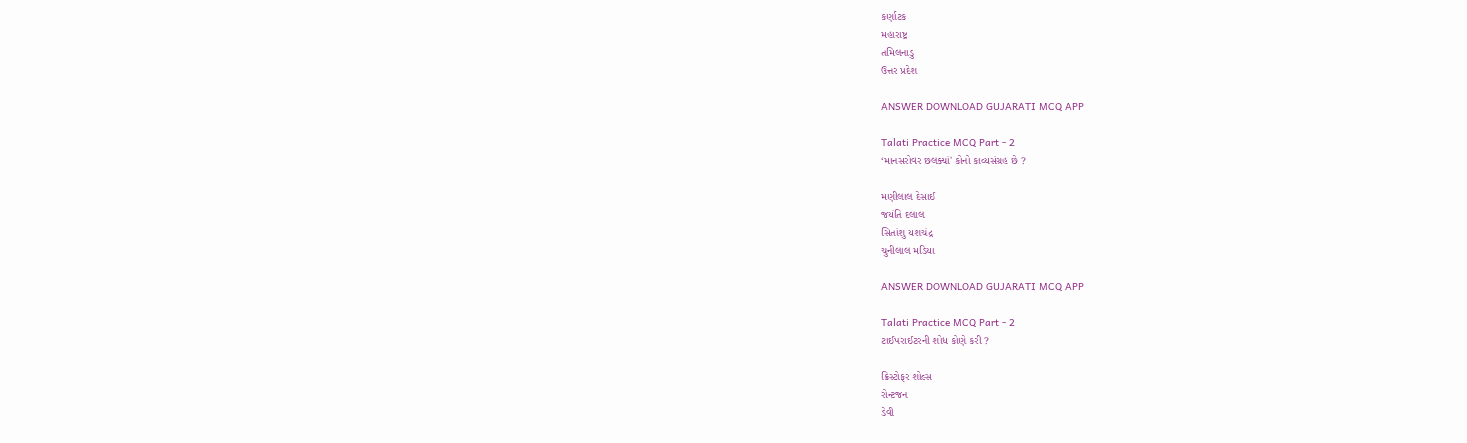કર્ણાટક
મહારાષ્ટ્ર
તમિલનાડુ
ઉત્તર પ્રદેશ

ANSWER DOWNLOAD GUJARATI MCQ APP

Talati Practice MCQ Part - 2
‘માનસરોવર છલક્યાં' કોનો કાવ્યસંગ્રહ છે ?

મણીલાલ દેસાઈ
જયંતિ દલાલ
સિતાંશુ યશચંદ્ર
ચુનીલાલ મડિયા

ANSWER DOWNLOAD GUJARATI MCQ APP

Talati Practice MCQ Part - 2
ટાઈપરાઈટરની શોધ કોણે કરી ?

ક્રિસ્ટોફર શોલ્સ
રોન્ટજન
ડેવી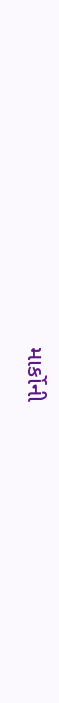માર્કોની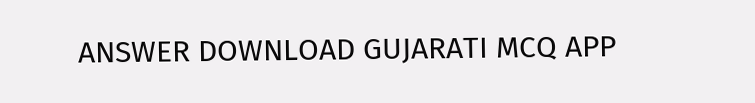ANSWER DOWNLOAD GUJARATI MCQ APP